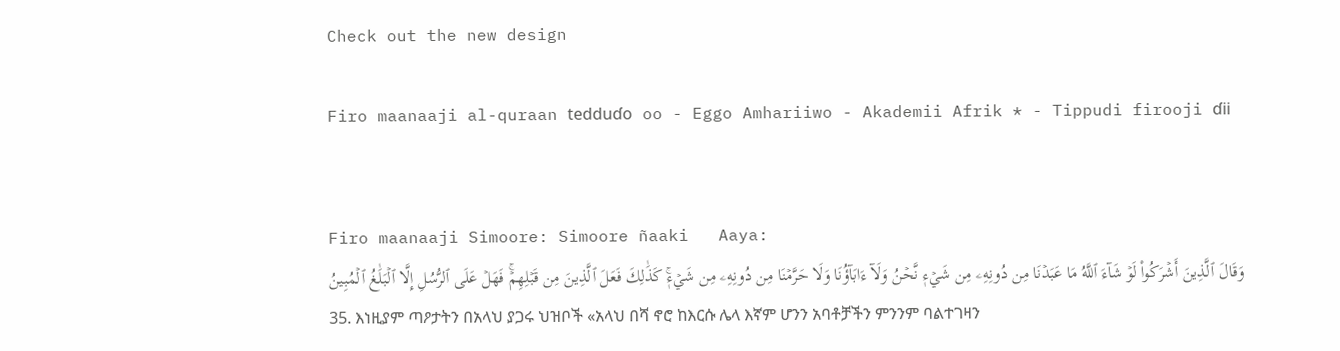Check out the new design

Firo maanaaji al-quraan tedduɗo oo - Eggo Amhariiwo - Akademii Afrik * - Tippudi firooji ɗii


Firo maanaaji Simoore: Simoore ñaaki   Aaya:
وَقَالَ ٱلَّذِينَ أَشۡرَكُواْ لَوۡ شَآءَ ٱللَّهُ مَا عَبَدۡنَا مِن دُونِهِۦ مِن شَيۡءٖ نَّحۡنُ وَلَآ ءَابَآؤُنَا وَلَا حَرَّمۡنَا مِن دُونِهِۦ مِن شَيۡءٖۚ كَذَٰلِكَ فَعَلَ ٱلَّذِينَ مِن قَبۡلِهِمۡۚ فَهَلۡ عَلَى ٱلرُّسُلِ إِلَّا ٱلۡبَلَٰغُ ٱلۡمُبِينُ
35. እነዚያም ጣዖታትን በአላህ ያጋሩ ህዝቦች «አላህ በሻ ኖሮ ከእርሱ ሌላ እኛም ሆንን አባቶቻችን ምንንም ባልተገዛን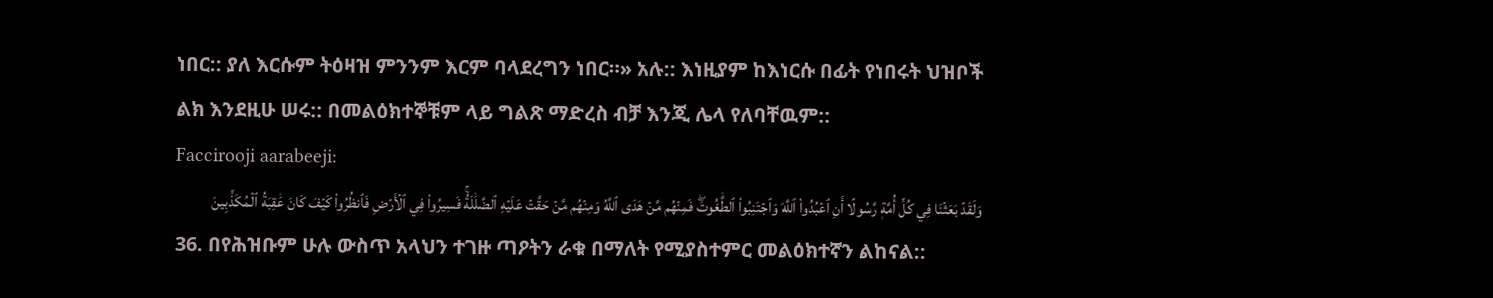ነበር:: ያለ እርሱም ትዕዛዝ ምንንም እርም ባላደረግን ነበር።» አሉ:: እነዚያም ከእነርሱ በፊት የነበሩት ህዝቦች ልክ እንደዚሁ ሠሩ:: በመልዕክተኞቹም ላይ ግልጽ ማድረስ ብቻ እንጂ ሌላ የለባቸዉም::
Faccirooji aarabeeji:
وَلَقَدۡ بَعَثۡنَا فِي كُلِّ أُمَّةٖ رَّسُولًا أَنِ ٱعۡبُدُواْ ٱللَّهَ وَٱجۡتَنِبُواْ ٱلطَّٰغُوتَۖ فَمِنۡهُم مَّنۡ هَدَى ٱللَّهُ وَمِنۡهُم مَّنۡ حَقَّتۡ عَلَيۡهِ ٱلضَّلَٰلَةُۚ فَسِيرُواْ فِي ٱلۡأَرۡضِ فَٱنظُرُواْ كَيۡفَ كَانَ عَٰقِبَةُ ٱلۡمُكَذِّبِينَ
36. በየሕዝቡም ሁሉ ውስጥ አላህን ተገዙ ጣዖትን ራቁ በማለት የሚያስተምር መልዕክተኛን ልከናል::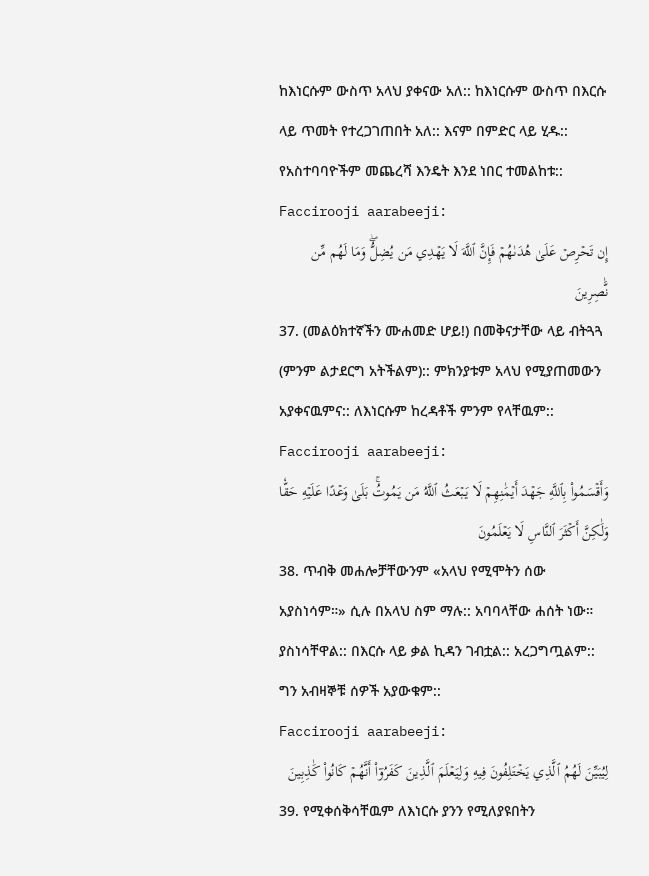ከእነርሱም ውስጥ አላህ ያቀናው አለ:: ከእነርሱም ውስጥ በእርሱ ላይ ጥመት የተረጋገጠበት አለ:: እናም በምድር ላይ ሂዱ:: የአስተባባዮችም መጨረሻ እንዴት እንደ ነበር ተመልከቱ::
Faccirooji aarabeeji:
إِن تَحۡرِصۡ عَلَىٰ هُدَىٰهُمۡ فَإِنَّ ٱللَّهَ لَا يَهۡدِي مَن يُضِلُّۖ وَمَا لَهُم مِّن نَّٰصِرِينَ
37. (መልዕክተኛችን ሙሐመድ ሆይ!) በመቅናታቸው ላይ ብትጓጓ (ምንም ልታደርግ አትችልም):: ምክንያቱም አላህ የሚያጠመውን አያቀናዉምና:: ለእነርሱም ከረዳቶች ምንም የላቸዉም::
Faccirooji aarabeeji:
وَأَقۡسَمُواْ بِٱللَّهِ جَهۡدَ أَيۡمَٰنِهِمۡ لَا يَبۡعَثُ ٱللَّهُ مَن يَمُوتُۚ بَلَىٰ وَعۡدًا عَلَيۡهِ حَقّٗا وَلَٰكِنَّ أَكۡثَرَ ٱلنَّاسِ لَا يَعۡلَمُونَ
38. ጥብቅ መሐሎቻቸውንም «አላህ የሚሞትን ሰው አያስነሳም።» ሲሉ በአላህ ስም ማሉ:: አባባላቸው ሐሰት ነው። ያስነሳቸዋል:: በእርሱ ላይ ቃል ኪዳን ገብቷል:: አረጋግጧልም:: ግን አብዛኞቹ ሰዎች አያውቁም::
Faccirooji aarabeeji:
لِيُبَيِّنَ لَهُمُ ٱلَّذِي يَخۡتَلِفُونَ فِيهِ وَلِيَعۡلَمَ ٱلَّذِينَ كَفَرُوٓاْ أَنَّهُمۡ كَانُواْ كَٰذِبِينَ
39. የሚቀሰቅሳቸዉም ለእነርሱ ያንን የሚለያዩበትን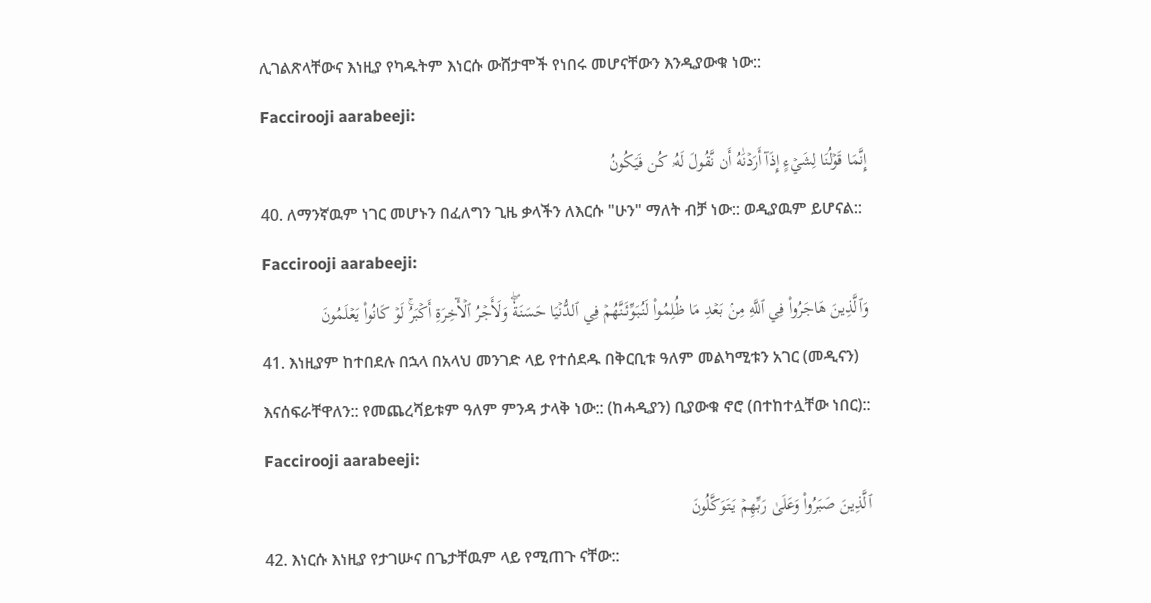ሊገልጽላቸውና እነዚያ የካዱትም እነርሱ ውሸታሞች የነበሩ መሆናቸውን እንዲያውቁ ነው::
Faccirooji aarabeeji:
إِنَّمَا قَوۡلُنَا لِشَيۡءٍ إِذَآ أَرَدۡنَٰهُ أَن نَّقُولَ لَهُۥ كُن فَيَكُونُ
40. ለማንኛዉም ነገር መሆኑን በፈለግን ጊዜ ቃላችን ለእርሱ "ሁን" ማለት ብቻ ነው:: ወዲያዉም ይሆናል::
Faccirooji aarabeeji:
وَٱلَّذِينَ هَاجَرُواْ فِي ٱللَّهِ مِنۢ بَعۡدِ مَا ظُلِمُواْ لَنُبَوِّئَنَّهُمۡ فِي ٱلدُّنۡيَا حَسَنَةٗۖ وَلَأَجۡرُ ٱلۡأٓخِرَةِ أَكۡبَرُۚ لَوۡ كَانُواْ يَعۡلَمُونَ
41. እነዚያም ከተበደሉ በኋላ በአላህ መንገድ ላይ የተሰደዱ በቅርቢቱ ዓለም መልካሚቱን አገር (መዲናን) እናሰፍራቸዋለን:: የመጨረሻይቱም ዓለም ምንዳ ታላቅ ነው:: (ከሓዲያን) ቢያውቁ ኖሮ (በተከተሏቸው ነበር)::
Faccirooji aarabeeji:
ٱلَّذِينَ صَبَرُواْ وَعَلَىٰ رَبِّهِمۡ يَتَوَكَّلُونَ
42. እነርሱ እነዚያ የታገሡና በጌታቸዉም ላይ የሚጠጉ ናቸው::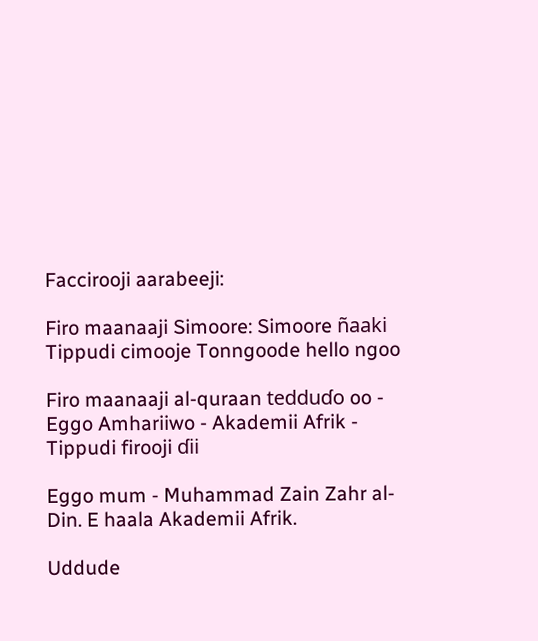Faccirooji aarabeeji:

Firo maanaaji Simoore: Simoore ñaaki
Tippudi cimooje Tonngoode hello ngoo

Firo maanaaji al-quraan tedduɗo oo - Eggo Amhariiwo - Akademii Afrik - Tippudi firooji ɗii

Eggo mum - Muhammad Zain Zahr al-Din. E haala Akademii Afrik.

Uddude